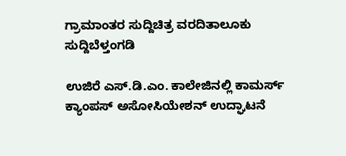ಗ್ರಾಮಾಂತರ ಸುದ್ದಿಚಿತ್ರ ವರದಿತಾಲೂಕು ಸುದ್ದಿಬೆಳ್ತಂಗಡಿ

ಉಜಿರೆ ಎಸ್.ಡಿ.ಎಂ. ಕಾಲೇಜಿನಲ್ಲಿ ಕಾಮರ್ಸ್ ಕ್ಯಾಂಪಸ್ ಅಸೋಸಿಯೇಶನ್ ಉದ್ಘಾಟನೆ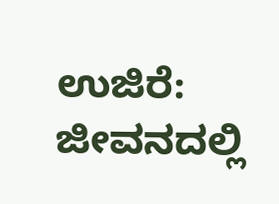ಉಜಿರೆ: ಜೀವನದಲ್ಲಿ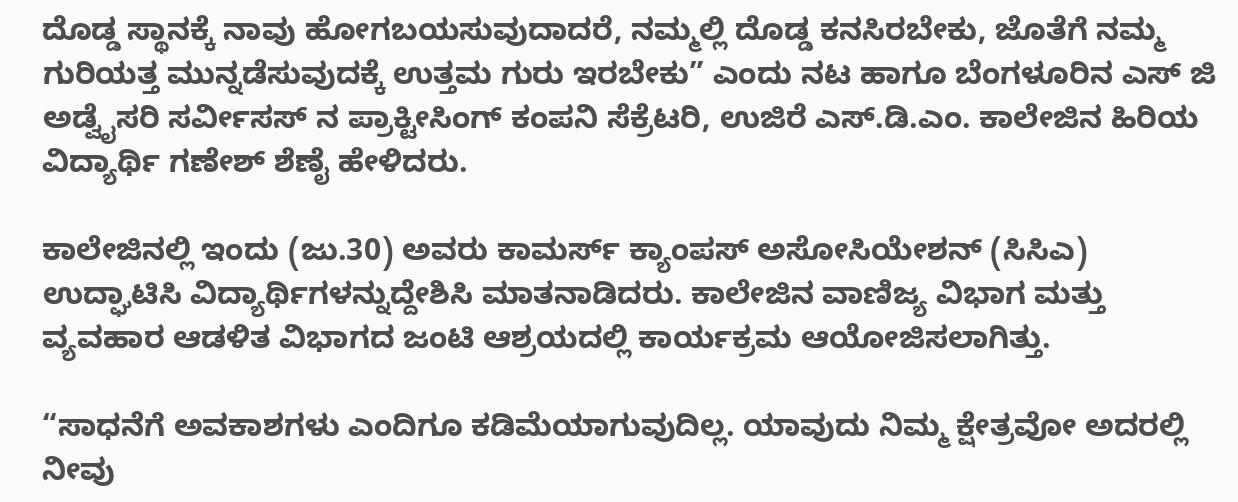ದೊಡ್ಡ ಸ್ಥಾನಕ್ಕೆ ನಾವು ಹೋಗಬಯಸುವುದಾದರೆ, ನಮ್ಮಲ್ಲಿ ದೊಡ್ಡ ಕನಸಿರಬೇಕು, ಜೊತೆಗೆ ನಮ್ಮ ಗುರಿಯತ್ತ ಮುನ್ನಡೆಸುವುದಕ್ಕೆ ಉತ್ತಮ ಗುರು ಇರಬೇಕು” ಎಂದು ನಟ ಹಾಗೂ ಬೆಂಗಳೂರಿನ ಎಸ್ ಜಿ ಅಡ್ವೈಸರಿ ಸರ್ವೀಸಸ್ ನ ಪ್ರಾಕ್ಟೀಸಿಂಗ್ ಕಂಪನಿ ಸೆಕ್ರೆಟರಿ, ಉಜಿರೆ ಎಸ್.ಡಿ.ಎಂ. ಕಾಲೇಜಿನ ಹಿರಿಯ ವಿದ್ಯಾರ್ಥಿ ಗಣೇಶ್ ಶೆಣೈ ಹೇಳಿದರು.

ಕಾಲೇಜಿನಲ್ಲಿ ಇಂದು (ಜು.30) ಅವರು ಕಾಮರ್ಸ್ ಕ್ಯಾಂಪಸ್ ಅಸೋಸಿಯೇಶನ್ (ಸಿಸಿಎ) ಉದ್ಘಾಟಿಸಿ ವಿದ್ಯಾರ್ಥಿಗಳನ್ನುದ್ದೇಶಿಸಿ ಮಾತನಾಡಿದರು. ಕಾಲೇಜಿನ ವಾಣಿಜ್ಯ ವಿಭಾಗ ಮತ್ತು ವ್ಯವಹಾರ ಆಡಳಿತ ವಿಭಾಗದ ಜಂಟಿ ಆಶ್ರಯದಲ್ಲಿ ಕಾರ್ಯಕ್ರಮ ಆಯೋಜಿಸಲಾಗಿತ್ತು.

“ಸಾಧನೆಗೆ ಅವಕಾಶಗಳು ಎಂದಿಗೂ ಕಡಿಮೆಯಾಗುವುದಿಲ್ಲ. ಯಾವುದು ನಿಮ್ಮ ಕ್ಷೇತ್ರವೋ ಅದರಲ್ಲಿ ನೀವು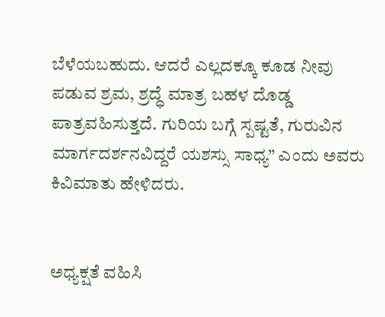ಬೆಳೆಯಬಹುದು. ಆದರೆ ಎಲ್ಲದಕ್ಕೂ ಕೂಡ ನೀವು ಪಡುವ ಶ್ರಮ, ಶ್ರದ್ಧೆ ಮಾತ್ರ ಬಹಳ ದೊಡ್ಡ ಪಾತ್ರವಹಿಸುತ್ತದೆ. ಗುರಿಯ ಬಗ್ಗೆ ಸ್ಪಷ್ಟತೆ, ಗುರುವಿನ ಮಾರ್ಗದರ್ಶನವಿದ್ದರೆ ಯಶಸ್ಸು ಸಾಧ್ಯ” ಎಂದು ಅವರು ಕಿವಿಮಾತು ಹೇಳಿದರು.


ಅಧ್ಯಕ್ಷತೆ ವಹಿಸಿ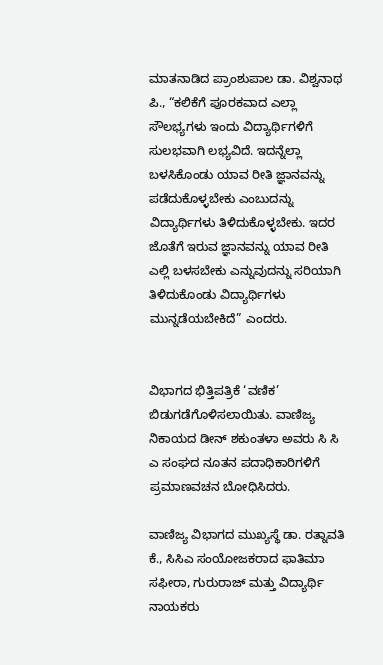ಮಾತನಾಡಿದ ಪ್ರಾಂಶುಪಾಲ ಡಾ. ವಿಶ್ವನಾಥ ಪಿ., “ಕಲಿಕೆಗೆ ಪೂರಕವಾದ ಎಲ್ಲಾ ಸೌಲಭ್ಯಗಳು ಇಂದು ವಿದ್ಯಾರ್ಥಿಗಳಿಗೆ ಸುಲಭವಾಗಿ ಲಭ್ಯವಿದೆ. ಇದನ್ನೆಲ್ಲಾ ಬಳಸಿಕೊಂಡು ಯಾವ ರೀತಿ ಜ್ಞಾನವನ್ನು ಪಡೆದುಕೊಳ್ಳಬೇಕು ಎಂಬುದನ್ನು ವಿದ್ಯಾರ್ಥಿಗಳು ತಿಳಿದುಕೊಳ್ಳಬೇಕು. ಇದರ ಜೊತೆಗೆ ಇರುವ ಜ್ಞಾನವನ್ನು ಯಾವ ರೀತಿ ಎಲ್ಲಿ ಬಳಸಬೇಕು ಎನ್ನುವುದನ್ನು ಸರಿಯಾಗಿ ತಿಳಿದುಕೊಂಡು ವಿದ್ಯಾರ್ಥಿಗಳು ಮುನ್ನಡೆಯಬೇಕಿದೆ” ಎಂದರು.


ವಿಭಾಗದ ಭಿತ್ತಿಪತ್ರಿಕೆ ‘ವಣಿಕ’ ಬಿಡುಗಡೆಗೊಳಿಸಲಾಯಿತು. ವಾಣಿಜ್ಯ ನಿಕಾಯದ ಡೀನ್ ಶಕುಂತಳಾ ಅವರು ಸಿ ಸಿ ಎ ಸಂಘದ ನೂತನ ಪದಾಧಿಕಾರಿಗಳಿಗೆ ಪ್ರಮಾಣವಚನ ಬೋಧಿಸಿದರು.

ವಾಣಿಜ್ಯ ವಿಭಾಗದ ಮುಖ್ಯಸ್ಥೆ ಡಾ. ರತ್ನಾವತಿ ಕೆ., ಸಿಸಿಎ ಸಂಯೋಜಕರಾದ ಫಾತಿಮಾ ಸಫೀರಾ, ಗುರುರಾಜ್ ಮತ್ತು ವಿದ್ಯಾರ್ಥಿ ನಾಯಕರು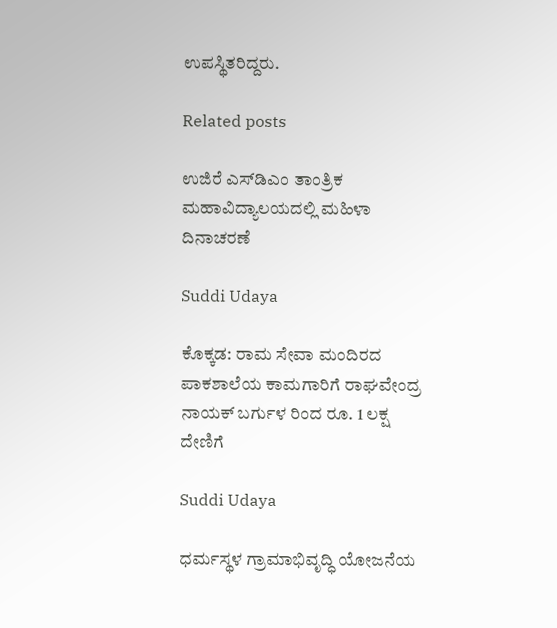ಉಪಸ್ಥಿತರಿದ್ದರು.

Related posts

ಉಜಿರೆ ಎಸ್‌ಡಿಎಂ ತಾಂತ್ರಿಕ ಮಹಾವಿದ್ಯಾಲಯದಲ್ಲಿ ಮಹಿಳಾ ದಿನಾಚರಣೆ

Suddi Udaya

ಕೊಕ್ಕಡ: ರಾಮ ಸೇವಾ ಮಂದಿರದ ಪಾಕಶಾಲೆಯ ಕಾಮಗಾರಿಗೆ ರಾಘವೇಂದ್ರ ನಾಯಕ್ ಬರ್ಗುಳ ರಿಂದ ರೂ. 1 ಲಕ್ಷ ದೇಣಿಗೆ

Suddi Udaya

ಧರ್ಮಸ್ಥಳ ಗ್ರಾಮಾಭಿವೃದ್ಧಿ ಯೋಜನೆಯ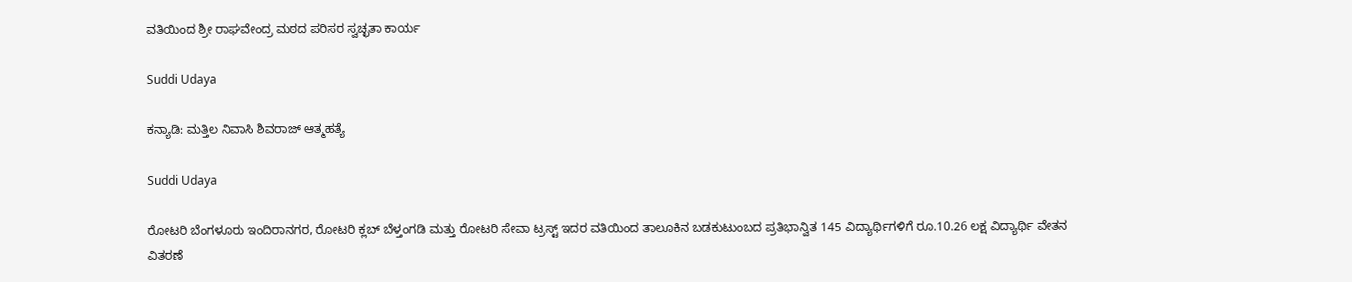ವತಿಯಿಂದ ಶ್ರೀ ರಾಘವೇಂದ್ರ ಮಠದ ಪರಿಸರ ಸ್ವಚ್ಛತಾ ಕಾರ್ಯ

Suddi Udaya

ಕನ್ಯಾಡಿ: ಮತ್ತಿಲ ನಿವಾಸಿ ಶಿವರಾಜ್ ಆತ್ಮಹತ್ಯೆ

Suddi Udaya

ರೋಟರಿ ಬೆಂಗಳೂರು ಇಂದಿರಾನಗರ, ರೋಟರಿ ಕ್ಲಬ್ ಬೆಳ್ತಂಗಡಿ ಮತ್ತು ರೋಟರಿ ಸೇವಾ ಟ್ರಸ್ಟ್ ಇದರ ವತಿಯಿಂದ ತಾಲೂಕಿನ ಬಡಕುಟುಂಬದ ಪ್ರತಿಭಾನ್ವಿತ 145 ವಿದ್ಯಾರ್ಥಿಗಳಿಗೆ ರೂ.10.26 ಲಕ್ಷ ವಿದ್ಯಾರ್ಥಿ ವೇತನ ವಿತರಣೆ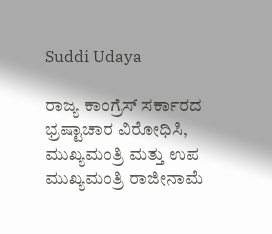Suddi Udaya

ರಾಜ್ಯ ಕಾಂಗ್ರೆಸ್ ಸರ್ಕಾರದ ಭ್ರಷ್ಟಾಚಾರ ವಿರೋಧಿಸಿ, ಮುಖ್ಯಮಂತ್ರಿ ಮತ್ತು ಉಪ ಮುಖ್ಯಮಂತ್ರಿ ರಾಜೀನಾಮೆ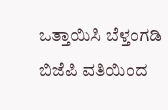ಒತ್ತಾಯಿಸಿ ಬೆಳ್ತಂಗಡಿ ಬಿಜೆಪಿ ವತಿಯಿಂದ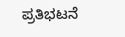ಪ್ರತಿಭಟನೆ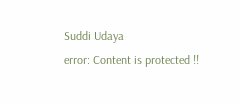Suddi Udaya
error: Content is protected !!